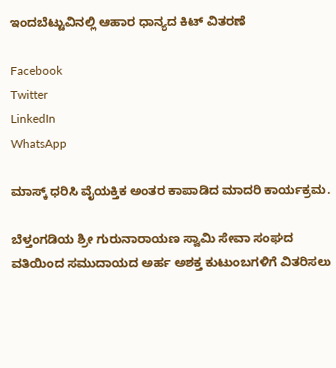ಇಂದಬೆಟ್ಟುವಿನಲ್ಲಿ ಆಹಾರ ಧಾನ್ಯದ ಕಿಟ್ ವಿತರಣೆ

Facebook
Twitter
LinkedIn
WhatsApp

ಮಾಸ್ಕ್ ಧರಿಸಿ ವೈಯಕ್ತಿಕ ಅಂತರ ಕಾಪಾಡಿದ ಮಾದರಿ ಕಾರ್ಯಕ್ರಮ.

ಬೆಳ್ತಂಗಡಿಯ ಶ್ರೀ ಗುರುನಾರಾಯಣ ಸ್ವಾಮಿ ಸೇವಾ ಸಂಘದ ವತಿಯಿಂದ ಸಮುದಾಯದ ಅರ್ಹ ಅಶಕ್ತ ಕುಟುಂಬಗಳಿಗೆ ವಿತರಿಸಲು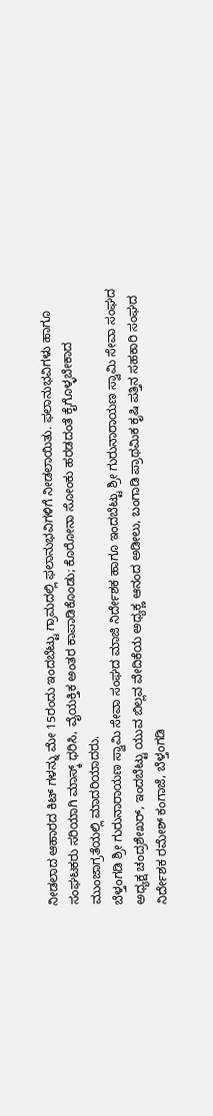ನೀಡಲಾದ ಆಹಾರದ ಕಿಟ್ ಗಳನ್ನು ಮೇ 15ರಂದು ಇಂದಬೆಟ್ಟು ಗ್ರಾಮದಲ್ಲಿ ಫಲಾನುಭವಿಗಳಿಗೆ ನೀಡಲಾಯಿತು. ಫಲಾನುಭವಿಗಳು ಹಾಗೂ ಸಂಘಟಕರು ಸರಿಯಾಗಿ ಮಾಸ್ಕ್ ಧರಿಸಿ, ವೈಯಕ್ತಿಕ ಅಂತರ ಕಾಪಾಡಿಕೊಂಡು; ಕೊರೋನಾ ಸೋಂಕು ಹರಡದಂತೆ ಕೈಗೊಳ್ಳಬೇಕಾದ ಮುಂಜಾಗ್ರತೆಯಲ್ಲಿ ಮಾದರಿಯಾದರು.
ಬೆಳ್ತಂಗಡಿ ಶ್ರೀ ಗುರುನಾರಾಯಣ ಸ್ವಾಮಿ ಸೇವಾ ಸಂಘದ ಮಾಜಿ ನಿರ್ದೇಶಕ ಹಾಗೂ ಇಂದಬೆಟ್ಟು ಶ್ರೀ ಗುರುನಾರಾಯಣ ಸ್ವಾಮಿ ಸೇವಾ ಸಂಘದ ಅಧ್ಯಕ್ಷ ಚಂದ್ರಶೇಖರ್, ಇಂದಬೆಟ್ಟು ಯುವ ಬಿಲ್ಲವ ವೇದಿಕೆಯ ಅಧ್ಯಕ್ಣ ಆನಂದ ಅಡೀಲು, ಬಂಗಾಡಿ ಪ್ರಾಥಮಿಕ‌ ಕೃಷಿ ಪತ್ತಿನ ಸಹಕಾರಿ ಸಂಘದ ನಿರ್ದೇಶಕ ರಮೇಶ್ ಕಂಗಾಜೆ, ಬೆಳ್ತಂಗಡಿ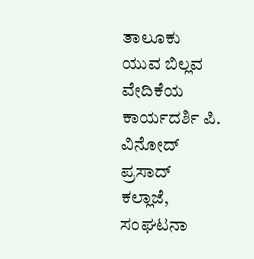ತಾಲೂಕು ಯುವ ಬಿಲ್ಲವ ವೇದಿಕೆಯ ಕಾರ್ಯದರ್ಶಿ ಪಿ. ವಿನೋದ್ ಪ್ರಸಾದ್ ಕಲ್ಲಾಜೆ, ಸಂಘಟನಾ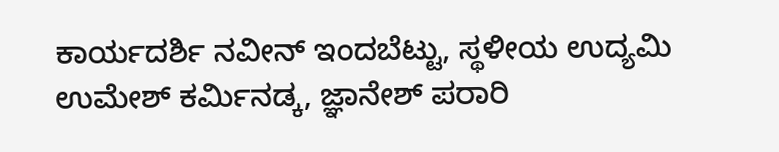ಕಾರ್ಯದರ್ಶಿ ನವೀನ್ ಇಂದಬೆಟ್ಟು, ಸ್ಥಳೀಯ ಉದ್ಯಮಿ ಉಮೇಶ್ ಕರ್ಮಿನಡ್ಕ, ಜ್ಞಾನೇಶ್ ಪರಾರಿ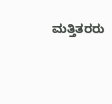ಮತ್ತಿತರರು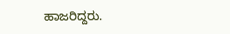ಹಾಜರಿದ್ದರು.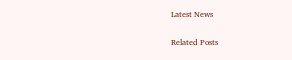Latest News

Related Posts